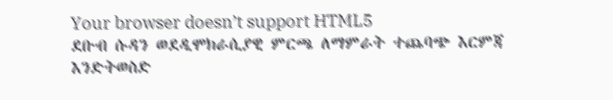Your browser doesn’t support HTML5
ደቡብ ሱዳን ወደዲሞክራሲያዊ ምርጫ ለማምራት ተጨባጭ እርምጃ እንድትወስድ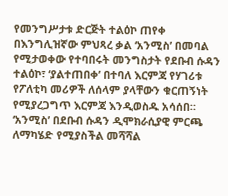የመንግሥታቱ ድርጅት ተልዕኮ ጠየቀ
በእንግሊዝኛው ምህጻረ ቃል ‘አንሚስ’ በመባል የሚታወቀው የተባበሩት መንግስታት የደቡብ ሱዳን ተልዕኮ፣ ‘ያልተጠበቀ’ በተባለ እርምጃ የሃገሪቱ የፖለቲካ መሪዎች ለሰላም ያላቸውን ቁርጠኝነት የሚያረጋግጥ እርምጃ እንዲወስዱ አሳሰበ።
‘አንሚስ’ በደቡብ ሱዳን ዲሞክራሲያዊ ምርጫ ለማካሄድ የሚያስችል መሻሻል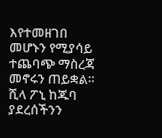እየተመዘገበ መሆኑን የሚያሳይ ተጨባጭ ማስረጃ መኖሩን ጠይቋል።
ሺላ ፖኒ ከጁባ ያደረሰችንን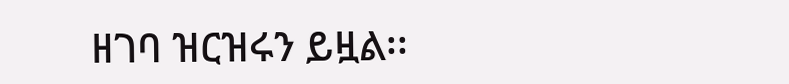ዘገባ ዝርዝሩን ይዟል፡፡